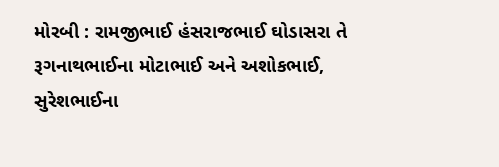મોરબી : રામજીભાઈ હંસરાજભાઈ ઘોડાસરા તે રૂગનાથભાઈના મોટાભાઈ અને અશોકભાઈ, સુરેશભાઈના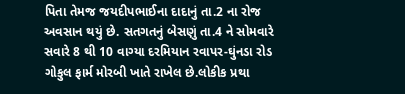પિતા તેમજ જયદીપભાઈના દાદાનું તા.2 ના રોજ અવસાન થયું છે. સતગતનું બેસણું તા.4 ને સોમવારે સવારે 8 થી 10 વાગ્યા દરમિયાન રવાપર-ઘુંનડા રોડ ગોકુલ ફાર્મ મોરબી ખાતે રાખેલ છે.લોકીક પ્રથા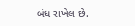બંધ રાખેલ છે.